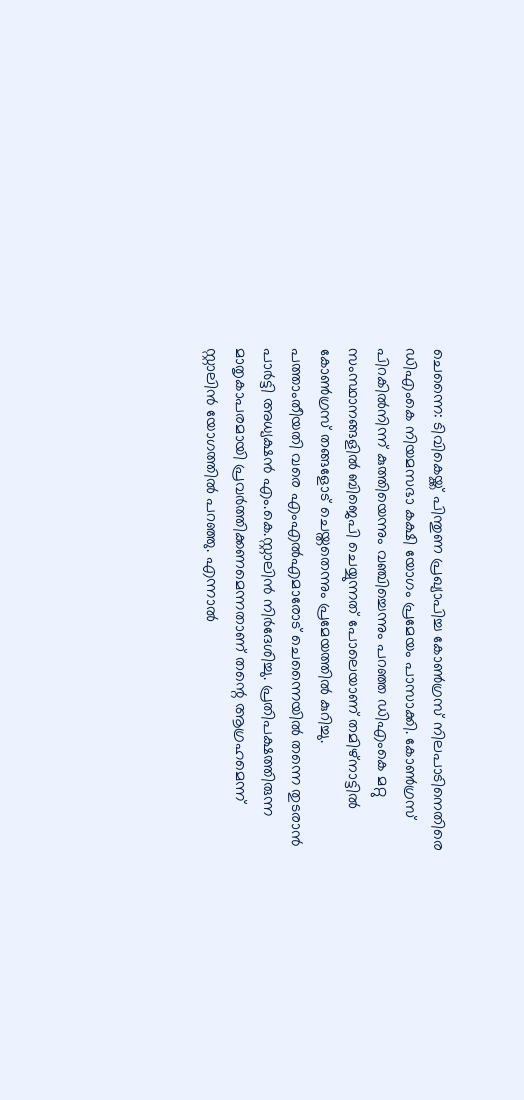ചെന്നൈ: ടിവികെയ്ക്ക് പിന്തുണ പ്രഖ്യാപിച്ച കോൺഗ്രസ് നിലപാടിനെതിരെ ഡിഎംകെ നിയമസഭാ കക്ഷി യോഗം പ്രമേയം പാസാക്കി. കോൺഗ്രസ് പിറകിൽനിന്ന് കുത്തിയെന്നും വഞ്ചിച്ചെന്നും പറഞ്ഞ ഡിഎംകെ മറ്റു സംസ്ഥാനങ്ങളിൽ ബിജെപി ചെയ്യുന്നത് പോലെയാണ് തമിഴ്നാട്ടിൽ കോൺഗ്രസ് തങ്ങളോട് ചെയ്തതെന്നും പ്രമേയത്തിൽ കുറിച്ചു.
പത്താംതീയതി വരെ എംഎൽഎമാരോട് ചെന്നൈയിൽ തന്നെ തുടരാൻ പാർട്ടി അധ്യക്ഷൻ എം.കെ.സ്റ്റാലിൻ നിർദേശിച്ചു. പ്രതിപക്ഷത്തിരുന്ന മാതൃകാപരമായി പ്രവർത്തിക്കണമെന്നതാണ് തന്റെ ആഗ്രഹമെന്ന് സ്റ്റാലിൻ യോഗത്തിൽ പറഞ്ഞു. എന്നാൽ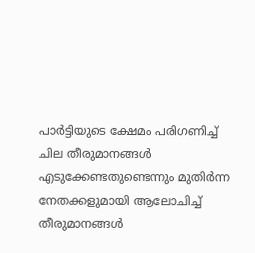പാർട്ടിയുടെ ക്ഷേമം പരിഗണിച്ച് ചില തീരുമാനങ്ങൾ എടുക്കേണ്ടതുണ്ടെന്നും മുതിർന്ന നേതക്കളുമായി ആലോചിച്ച് തീരുമാനങ്ങൾ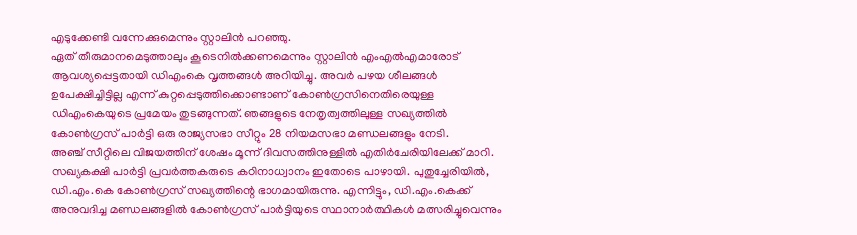എടുക്കേണ്ടി വന്നേക്കുമെന്നും സ്റ്റാലിൻ പറഞ്ഞു.
ഏത് തീരുമാനമെടുത്താലും കൂടെനിൽക്കണമെന്നും സ്റ്റാലിൻ എംഎൽഎമാരോട് ആവശ്യപ്പെട്ടതായി ഡിഎംകെ വൃത്തങ്ങൾ അറിയിച്ചു. അവർ പഴയ ശീലങ്ങൾ ഉപേക്ഷിച്ചിട്ടില്ല എന്ന് കുറ്റപ്പെടുത്തിക്കൊണ്ടാണ് കോൺഗ്രസിനെതിരെയുള്ള ഡിഎംകെയുടെ പ്രമേയം തുടങ്ങുന്നത്. ഞങ്ങളുടെ നേതൃത്വത്തിലുള്ള സഖ്യത്തിൽ കോൺഗ്രസ് പാർട്ടി ഒരു രാജ്യസഭാ സീറ്റും 28 നിയമസഭാ മണ്ഡലങ്ങളും നേടി.
അഞ്ച് സീറ്റിലെ വിജയത്തിന് ശേഷം മൂന്ന് ദിവസത്തിനുള്ളിൽ എതിർചേരിയിലേക്ക് മാറി. സഖ്യകക്ഷി പാർട്ടി പ്രവർത്തകരുടെ കഠിനാധ്വാനം ഇതോടെ പാഴായി. പുതുച്ചേരിയിൽ, ഡി.എം.കെ കോൺഗ്രസ് സഖ്യത്തിന്റെ ഭാഗമായിരുന്നു. എന്നിട്ടും, ഡി.എം.കെക്ക് അനുവദിച്ച മണ്ഡലങ്ങളിൽ കോൺഗ്രസ് പാർട്ടിയുടെ സ്ഥാനാർത്ഥികൾ മത്സരിച്ചുവെന്നും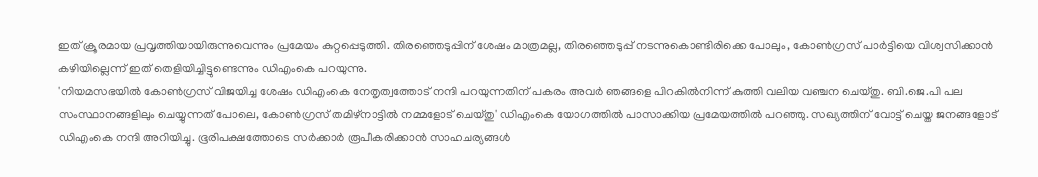ഇത് ക്രൂരമായ പ്രവൃത്തിയായിരുന്നുവെന്നും പ്രമേയം കുറ്റപ്പെടുത്തി. തിരഞ്ഞെടുപ്പിന് ശേഷം മാത്രമല്ല, തിരഞ്ഞെടുപ്പ് നടന്നുകൊണ്ടിരിക്കെ പോലും, കോൺഗ്രസ് പാർട്ടിയെ വിശ്വസിക്കാൻ കഴിയില്ലെന്ന് ഇത് തെളിയിച്ചിട്ടുണ്ടെന്നും ഡിഎംകെ പറയുന്നു.
'നിയമസഭയിൽ കോൺഗ്രസ് വിജയിച്ച ശേഷം ഡിഎംകെ നേതൃത്വത്തോട് നന്ദി പറയുന്നതിന് പകരം അവർ ഞങ്ങളെ പിറകിൽനിന്ന് കുത്തി വലിയ വഞ്ചന ചെയ്തു. ബി.ജെ.പി പല സംസ്ഥാനങ്ങളിലും ചെയ്യുന്നത് പോലെ, കോൺഗ്രസ് തമിഴ്നാട്ടിൽ നമ്മളോട് ചെയ്തു' ഡിഎംകെ യോഗത്തിൽ പാസാക്കിയ പ്രമേയത്തിൽ പറഞ്ഞു. സഖ്യത്തിന് വോട്ട് ചെയ്ത ജനങ്ങളോട് ഡിഎംകെ നന്ദി അറിയിച്ചു. ഭൂരിപക്ഷത്തോടെ സർക്കാർ രൂപീകരിക്കാൻ സാഹചര്യങ്ങൾ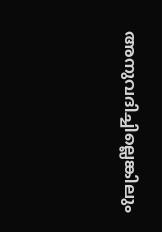അനുവദിച്ചില്ലെങ്കിലും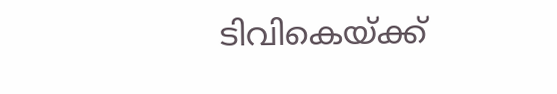ടിവികെയ്ക്ക്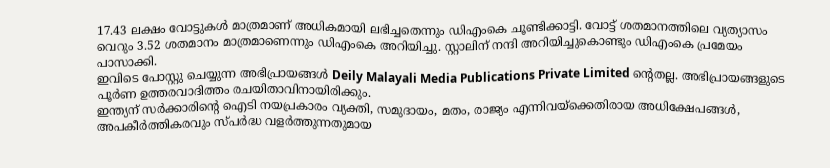17.43 ലക്ഷം വോട്ടുകൾ മാത്രമാണ് അധികമായി ലഭിച്ചതെന്നും ഡിഎംകെ ചൂണ്ടിക്കാട്ടി. വോട്ട് ശതമാനത്തിലെ വ്യത്യാസം വെറും 3.52 ശതമാനം മാത്രമാണെന്നും ഡിഎംകെ അറിയിച്ചു. സ്റ്റാലിന് നന്ദി അറിയിച്ചുകൊണ്ടും ഡിഎംകെ പ്രമേയം പാസാക്കി.
ഇവിടെ പോസ്റ്റു ചെയ്യുന്ന അഭിപ്രായങ്ങൾ Deily Malayali Media Publications Private Limited ന്റെതല്ല. അഭിപ്രായങ്ങളുടെ പൂർണ ഉത്തരവാദിത്തം രചയിതാവിനായിരിക്കും.
ഇന്ത്യന് സർക്കാരിന്റെ ഐടി നയപ്രകാരം വ്യക്തി, സമുദായം, മതം, രാജ്യം എന്നിവയ്ക്കെതിരായ അധിക്ഷേപങ്ങൾ, അപകീർത്തികരവും സ്പർദ്ധ വളർത്തുന്നതുമായ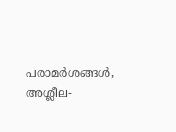പരാമർശങ്ങൾ, അശ്ലീല-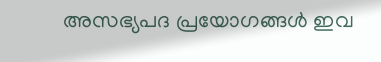അസഭ്യപദ പ്രയോഗങ്ങൾ ഇവ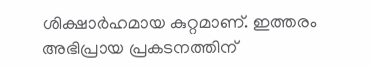ശിക്ഷാർഹമായ കുറ്റമാണ്. ഇത്തരം അഭിപ്രായ പ്രകടനത്തിന്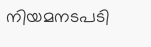നിയമനടപടി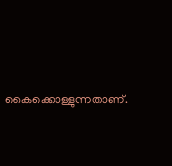കൈക്കൊള്ളുന്നതാണ്.